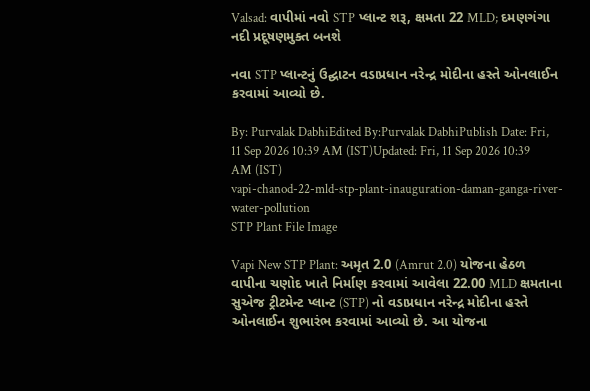Valsad: વાપીમાં નવો STP પ્લાન્ટ શરૂ, ક્ષમતા 22 MLD; દમણગંગા નદી પ્રદૂષણમુક્ત બનશે

નવા STP પ્લાન્ટનું ઉદ્ઘાટન વડાપ્રધાન નરેન્દ્ર મોદીના હસ્તે ઓનલાઈન કરવામાં આવ્યો છે.

By: Purvalak DabhiEdited By:Purvalak DabhiPublish Date: Fri, 11 Sep 2026 10:39 AM (IST)Updated: Fri, 11 Sep 2026 10:39 AM (IST)
vapi-chanod-22-mld-stp-plant-inauguration-daman-ganga-river-water-pollution
STP Plant File Image

Vapi New STP Plant: અમૃત 2.0 (Amrut 2.0) યોજના હેઠળ વાપીના ચણોદ ખાતે નિર્માણ કરવામાં આવેલા 22.00 MLD ક્ષમતાના સુએજ ટ્રીટમેન્ટ પ્લાન્ટ (STP) નો વડાપ્રધાન નરેન્દ્ર મોદીના હસ્તે ઓનલાઈન શુભારંભ કરવામાં આવ્યો છે. આ યોજના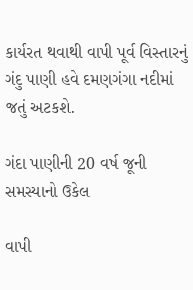કાર્યરત થવાથી વાપી પૂર્વ વિસ્તારનું ગંદુ પાણી હવે દમણગંગા નદીમાં જતું અટકશે.

ગંદા પાણીની 20 વર્ષ જૂની સમસ્યાનો ઉકેલ

વાપી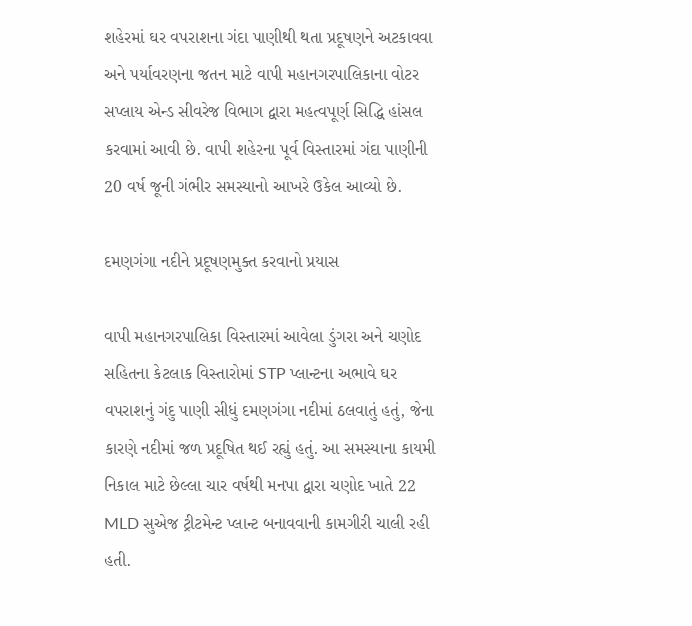શહેરમાં ઘર વપરાશના ગંદા પાણીથી થતા પ્રદૂષણને અટકાવવા અને પર્યાવરણના જતન માટે વાપી મહાનગરપાલિકાના વોટર સપ્લાય એન્ડ સીવરેજ વિભાગ દ્વારા મહત્વપૂર્ણ સિદ્ધિ હાંસલ કરવામાં આવી છે. વાપી શહેરના પૂર્વ વિસ્તારમાં ગંદા પાણીની 20 વર્ષ જૂની ગંભીર સમસ્યાનો આખરે ઉકેલ આવ્યો છે.

દમણગંગા નદીને પ્રદૂષણમુક્ત કરવાનો પ્રયાસ

વાપી મહાનગરપાલિકા વિસ્તારમાં આવેલા ડુંગરા અને ચણોદ સહિતના કેટલાક વિસ્તારોમાં STP પ્લાન્ટના અભાવે ઘર વપરાશનું ગંદુ પાણી સીધું દમણગંગા નદીમાં ઠલવાતું હતું, જેના કારણે નદીમાં જળ પ્રદૂષિત થઈ રહ્યું હતું. આ સમસ્યાના કાયમી નિકાલ માટે છેલ્લા ચાર વર્ષથી મનપા દ્વારા ચણોદ ખાતે 22 MLD સુએજ ટ્રીટમેન્ટ પ્લાન્ટ બનાવવાની કામગીરી ચાલી રહી હતી.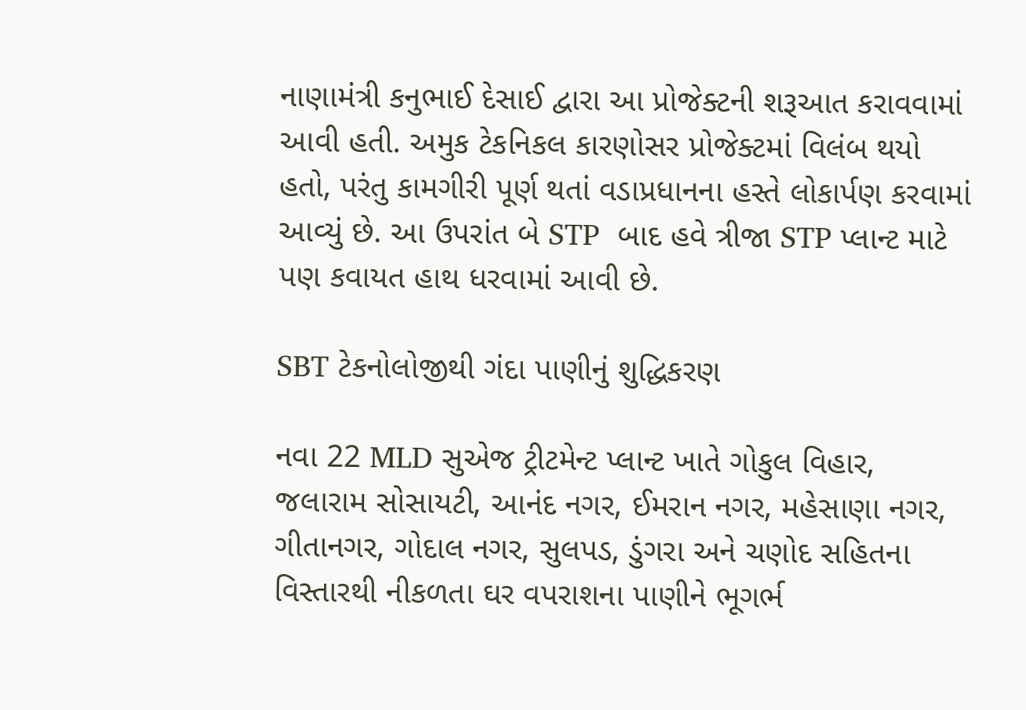નાણામંત્રી કનુભાઈ દેસાઈ દ્વારા આ પ્રોજેક્ટની શરૂઆત કરાવવામાં આવી હતી. અમુક ટેકનિકલ કારણોસર પ્રોજેક્ટમાં વિલંબ થયો હતો, પરંતુ કામગીરી પૂર્ણ થતાં વડાપ્રધાનના હસ્તે લોકાર્પણ કરવામાં આવ્યું છે. આ ઉપરાંત બે STP  બાદ હવે ત્રીજા STP પ્લાન્ટ માટે પણ કવાયત હાથ ધરવામાં આવી છે.

SBT ટેકનોલોજીથી ગંદા પાણીનું શુદ્ધિકરણ

નવા 22 MLD સુએજ ટ્રીટમેન્ટ પ્લાન્ટ ખાતે ગોકુલ વિહાર, જલારામ સોસાયટી, આનંદ નગર, ઈમરાન નગર, મહેસાણા નગર, ગીતાનગર, ગોદાલ નગર, સુલપડ, ડુંગરા અને ચણોદ સહિતના વિસ્તારથી નીકળતા ઘર વપરાશના પાણીને ભૂગર્ભ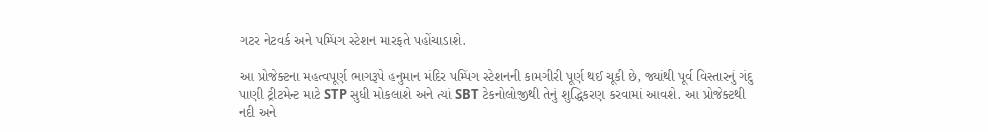ગટર નેટવર્ક અને પમ્પિંગ સ્ટેશન મારફતે પહોંચાડાશે.

આ પ્રોજેક્ટના મહત્વપૂર્ણ ભાગરૂપે હનુમાન મંદિર પમ્પિંગ સ્ટેશનની કામગીરી પૂર્ણ થઈ ચૂકી છે, જ્યાંથી પૂર્વ વિસ્તારનું ગંદુ પાણી ટ્રીટમેન્ટ માટે STP સુધી મોકલાશે અને ત્યાં SBT ટેકનોલોજીથી તેનું શુદ્ધિકરણ કરવામાં આવશે. આ પ્રોજેક્ટથી નદી અને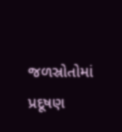જળસ્રોતોમાં પ્રદૂષણ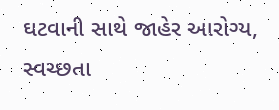ઘટવાની સાથે જાહેર આરોગ્ય, સ્વચ્છતા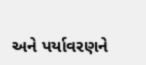અને પર્યાવરણને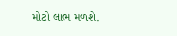મોટો લાભ મળશે.